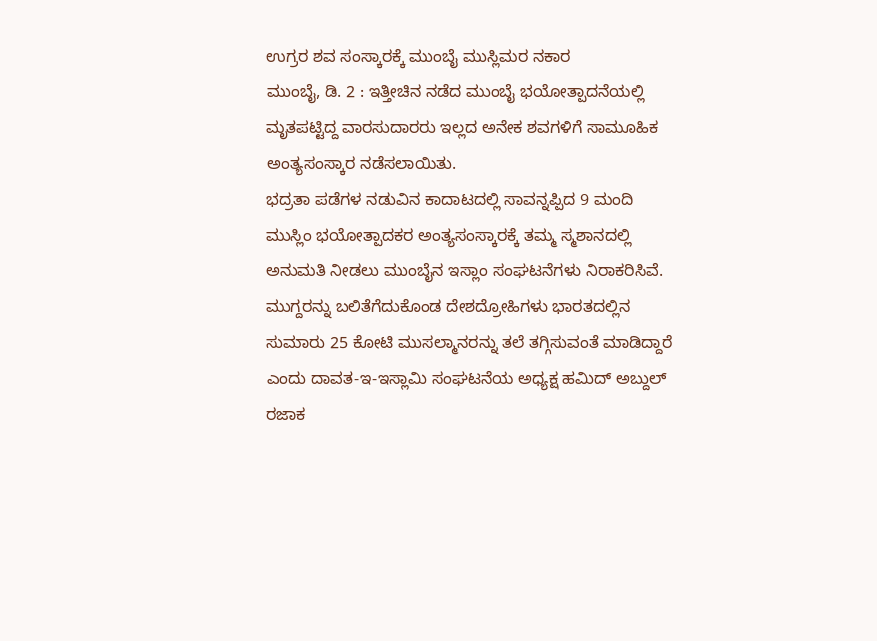ಉಗ್ರರ ಶವ ಸಂಸ್ಕಾರಕ್ಕೆ ಮುಂಬೈ ಮುಸ್ಲಿಮರ ನಕಾರ
ಮುಂಬೈ, ಡಿ. 2 : ಇತ್ತೀಚಿನ ನಡೆದ ಮುಂಬೈ ಭಯೋತ್ಪಾದನೆಯಲ್ಲಿ ಮೃತಪಟ್ಟಿದ್ದ ವಾರಸುದಾರರು ಇಲ್ಲದ ಅನೇಕ ಶವಗಳಿಗೆ ಸಾಮೂಹಿಕ ಅಂತ್ಯಸಂಸ್ಕಾರ ನಡೆಸಲಾಯಿತು.
ಭದ್ರತಾ ಪಡೆಗಳ ನಡುವಿನ ಕಾದಾಟದಲ್ಲಿ ಸಾವನ್ನಪ್ಪಿದ 9 ಮಂದಿ ಮುಸ್ಲಿಂ ಭಯೋತ್ಪಾದಕರ ಅಂತ್ಯಸಂಸ್ಕಾರಕ್ಕೆ ತಮ್ಮ ಸ್ಮಶಾನದಲ್ಲಿ ಅನುಮತಿ ನೀಡಲು ಮುಂಬೈನ ಇಸ್ಲಾಂ ಸಂಘಟನೆಗಳು ನಿರಾಕರಿಸಿವೆ. ಮುಗ್ದರನ್ನು ಬಲಿತೆಗೆದುಕೊಂಡ ದೇಶದ್ರೋಹಿಗಳು ಭಾರತದಲ್ಲಿನ ಸುಮಾರು 25 ಕೋಟಿ ಮುಸಲ್ಮಾನರನ್ನು ತಲೆ ತಗ್ಗಿಸುವಂತೆ ಮಾಡಿದ್ದಾರೆ ಎಂದು ದಾವತ-ಇ-ಇಸ್ಲಾಮಿ ಸಂಘಟನೆಯ ಅಧ್ಯಕ್ಷ ಹಮಿದ್ ಅಬ್ದುಲ್ ರಜಾಕ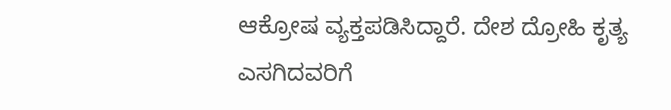ಆಕ್ರೋಷ ವ್ಯಕ್ತಪಡಿಸಿದ್ದಾರೆ. ದೇಶ ದ್ರೋಹಿ ಕೃತ್ಯ ಎಸಗಿದವರಿಗೆ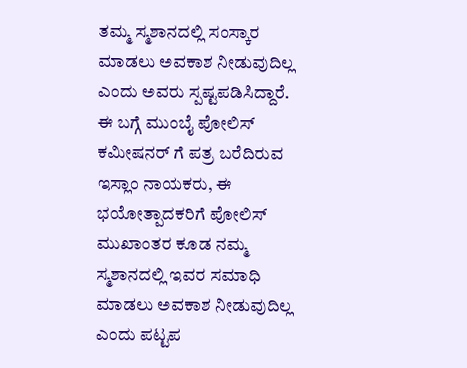ತಮ್ಮ ಸ್ಮಶಾನದಲ್ಲಿ ಸಂಸ್ಕಾರ ಮಾಡಲು ಅವಕಾಶ ನೀಡುವುದಿಲ್ಲ ಎಂದು ಅವರು ಸ್ಪಷ್ಟಪಡಿಸಿದ್ದಾರೆ.
ಈ ಬಗ್ಗೆ ಮುಂಬೈ ಪೋಲಿಸ್ ಕಮೀಷನರ್ ಗೆ ಪತ್ರ ಬರೆದಿರುವ ಇಸ್ಲಾಂ ನಾಯಕರು, ಈ ಭಯೋತ್ಪಾದಕರಿಗೆ ಪೋಲಿಸ್ ಮುಖಾಂತರ ಕೂಡ ನಮ್ಮ ಸ್ಮಶಾನದಲ್ಲಿ ಇವರ ಸಮಾಧಿ ಮಾಡಲು ಅವಕಾಶ ನೀಡುವುದಿಲ್ಲ ಎಂದು ಪಟ್ಟಪ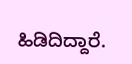ಹಿಡಿದಿದ್ದಾರೆ.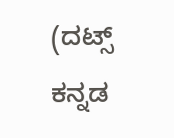(ದಟ್ಸ್ ಕನ್ನಡ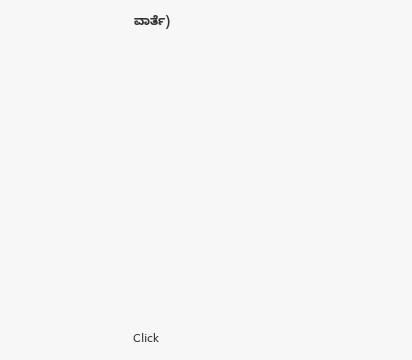ವಾರ್ತೆ)












Click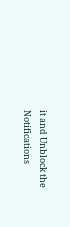it and Unblock the Notifications